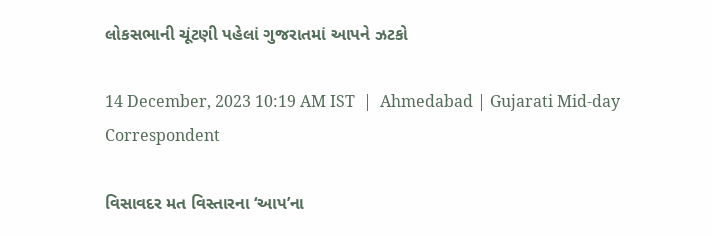લોકસભાની ચૂંટણી પહેલાં ગુજરાતમાં આપને ઝટકો

14 December, 2023 10:19 AM IST  |  Ahmedabad | Gujarati Mid-day Correspondent

વિસાવદર મત વિસ્તારના ‘આપ’ના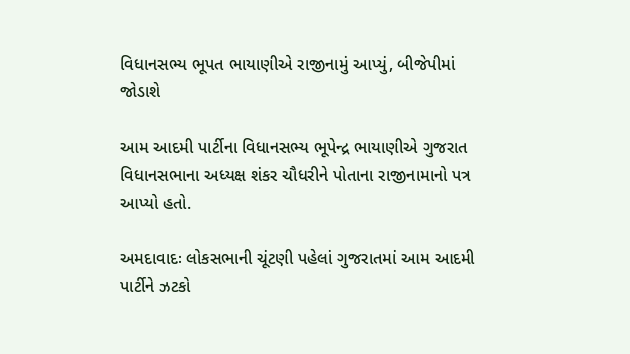વિધાનસભ્ય ભૂપત ભાયાણીએ રાજીનામું આપ્યું, બીજેપીમાં જોડાશે

આમ આદમી પાર્ટીના વિધાનસભ્ય ભૂપેન્દ્ર ભાયાણીએ ગુજરાત વિધાનસભાના અધ્યક્ષ શંકર ચૌધરીને પોતાના રાજીનામાનો પત્ર આપ્યો હતો.

અમદાવાદઃ લોકસભાની ચૂંટણી પહેલાં ગુજરાતમાં આમ આદમી પાર્ટીને ઝટકો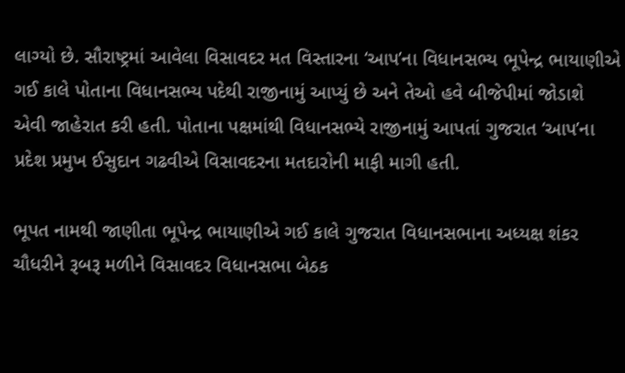લાગ્યો છે. સૌરાષ્ટ્રમાં આવેલા વિસાવદર મત વિસ્તારના ‘આપ’ના વિધાનસભ્ય ભૂપેન્દ્ર ભાયાણીએ ગઈ કાલે પોતાના વિધાનસભ્ય પદેથી રાજીનામું આપ્યું છે અને તેઓ હવે બીજેપીમાં જોડાશે એવી જાહેરાત કરી હતી. પોતાના પક્ષમાંથી વિધાનસભ્યે રાજીનામું આપતાં ગુજરાત ‘આપ’ના પ્રદેશ પ્રમુખ ઈસુદાન ગઢવીએ વિસાવદરના મતદારોની માફી માગી હતી.

ભૂપત નામથી જાણીતા ભૂપેન્દ્ર ભાયાણીએ ગઈ કાલે ગુજરાત વિધાનસભાના અધ્યક્ષ શંકર ચૌધરીને રૂબરૂ મળીને વિસાવદર વિધાનસભા બેઠક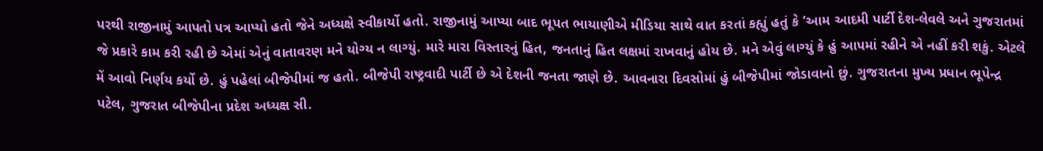પરથી રાજીનામું આપતો પત્ર આપ્યો હતો જેને અધ્યક્ષે સ્વીકાર્યો હતો. રાજીનામું આપ્યા બાદ ભૂપત ભાયાણીએ મીડિયા સાથે વાત કરતાં કહ્યું હતું કે ‘આમ આદમી પાર્ટી દેશ-લેવલે અને ગુજરાતમાં જે પ્રકારે કામ કરી રહી છે એમાં એનું વાતાવરણ મને યોગ્ય ન લાગ્યું. મારે મારા વિસ્તારનું હિત, જનતાનું હિત લક્ષમાં રાખવાનું હોય છે. મને એવું લાગ્યું કે હું આપમાં રહીને એ નહીં કરી શકું. એટલે મેં આવો નિર્ણય કર્યો છે. હું પહેલાં બીજેપીમાં જ હતો. બીજેપી રાષ્ટ્રવાદી પાર્ટી છે એ દેશની જનતા જાણે છે. આવનારા દિવસોમાં હું બીજેપીમાં જોડાવાનો છું. ગુજરાતના મુખ્ય પ્રધાન ભૂપેન્દ્ર પટેલ, ગુજરાત બીજેપીના પ્રદેશ અધ્યક્ષ સી.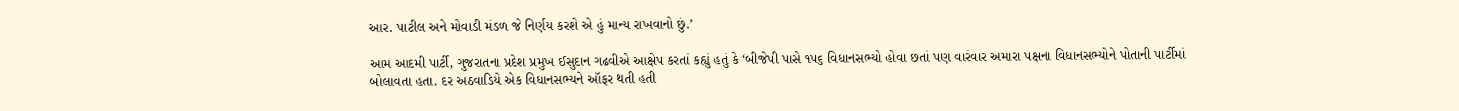આર. પાટીલ અને મોવાડી મંડળ જે નિર્ણય કરશે એ હું માન્ય રાખવાનો છું.’

આમ આદમી પાર્ટી, ગુજરાતના પ્રદેશ પ્રમુખ ઈસુદાન ગઢવીએ આક્ષેપ કરતાં કહ્યું હતું કે ‘બીજેપી પાસે ૧૫૬ વિધાનસભ્યો હોવા છતાં પણ વારંવાર અમારા પક્ષના વિધાનસભ્યોને પોતાની પાર્ટીમાં બોલાવતા હતા. દર અઠવાડિયે એક વિધાનસભ્યને ઑફર થતી હતી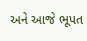અને આજે ભૂપત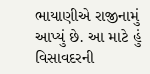ભાયાણીએ રાજીનામું આપ્યું છે. આ માટે હું વિસાવદરની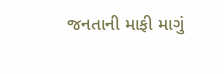જનતાની માફી માગું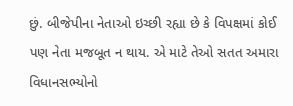છું. બીજેપીના નેતાઓ ઇચ્છી રહ્યા છે કે વિપક્ષમાં કોઈ પણ નેતા મજબૂત ન થાય. એ માટે તેઓ સતત અમારા વિધાનસભ્યોનો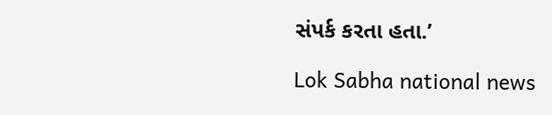સંપર્ક કરતા હતા.’

Lok Sabha national news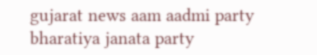gujarat news aam aadmi party bharatiya janata party